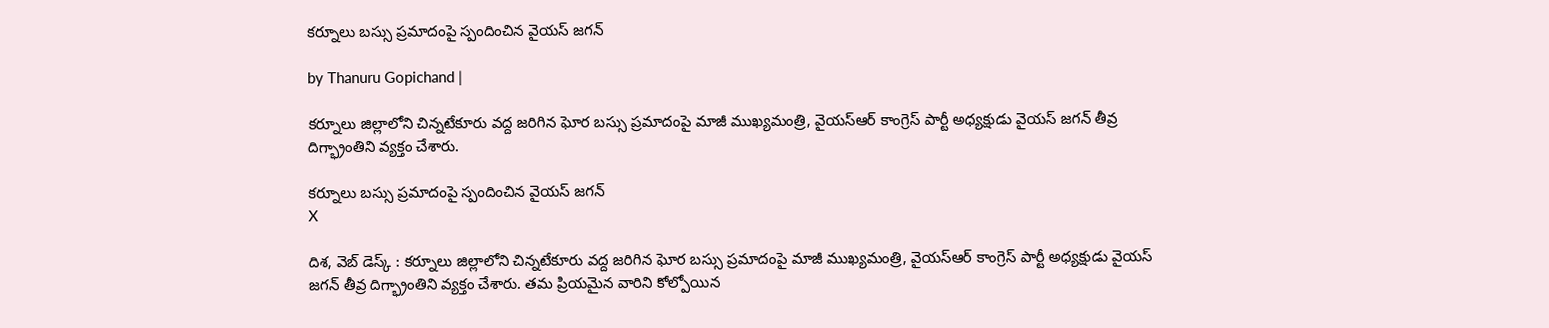కర్నూలు బస్సు ప్రమాదంపై స్పందించిన వైయస్ జగన్

by Thanuru Gopichand |

కర్నూలు జిల్లాలోని చిన్నటేకూరు వద్ద జరిగిన ఘోర బస్సు ప్రమాదంపై మాజీ ముఖ్యమంత్రి, వైయస్ఆర్ కాంగ్రెస్ పార్టీ అధ్యక్షుడు వైయస్ జగన్ తీవ్ర దిగ్భ్రాంతిని వ్యక్తం చేశారు.

కర్నూలు బస్సు ప్రమాదంపై స్పందించిన వైయస్ జగన్
X

దిశ, వెబ్ డెస్క్ : కర్నూలు జిల్లాలోని చిన్నటేకూరు వద్ద జరిగిన ఘోర బస్సు ప్రమాదంపై మాజీ ముఖ్యమంత్రి, వైయస్ఆర్ కాంగ్రెస్ పార్టీ అధ్యక్షుడు వైయస్ జగన్ తీవ్ర దిగ్భ్రాంతిని వ్యక్తం చేశారు. తమ ప్రియమైన వారిని కోల్పోయిన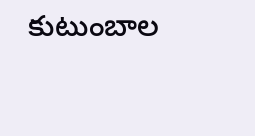కుటుంబాల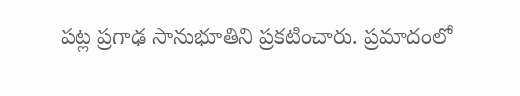పట్ల ప్రగాఢ సానుభూతిని ప్రకటించారు. ప్రమాదంలో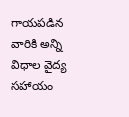గాయపడిన వారికి అన్ని విధాల వైద్య సహాయం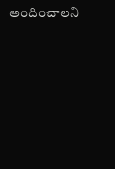అందించాలని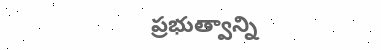ప్రభుత్వాన్ని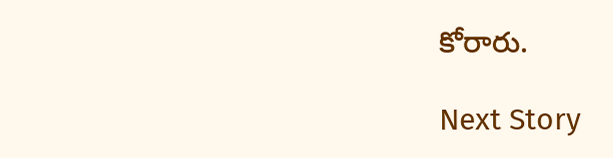కోరారు.

Next Story